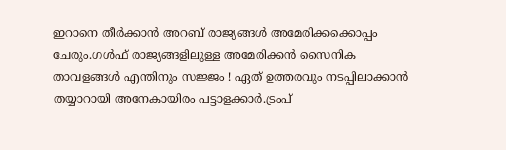ഇറാനെ തീര്‍ക്കാന്‍ അറബ് രാജ്യങ്ങള്‍ അമേരിക്കക്കൊപ്പം ചേരും.ഗള്‍ഫ് രാജ്യങ്ങളിലുള്ള അമേരിക്കൻ സൈനിക താവളങ്ങള്‍ എന്തിനും സജ്ജം ! ഏത് ഉത്തരവും നടപ്പിലാക്കാന്‍ തയ്യാറായി അനേകായിരം പട്ടാളക്കാര്‍.ട്രംപ്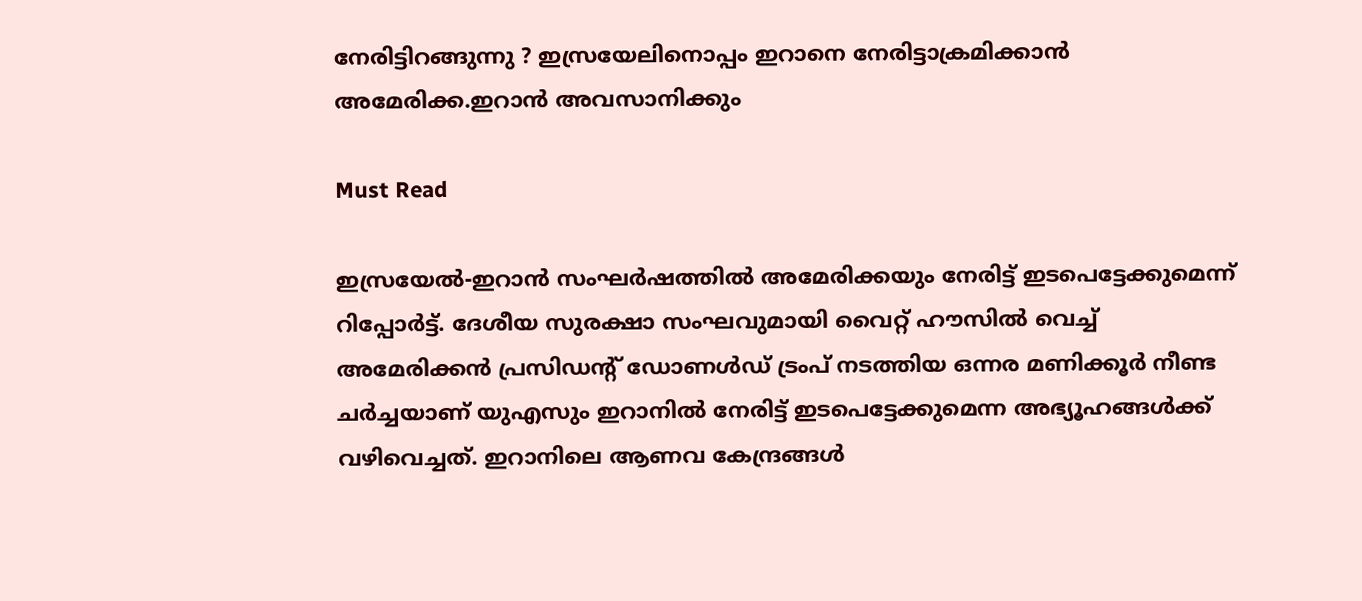നേരിട്ടിറങ്ങുന്നു ? ഇസ്രയേലിനൊപ്പം ഇറാനെ നേരിട്ടാക്രമിക്കാൻ അമേരിക്ക.ഇറാൻ അവസാനിക്കും

Must Read

ഇസ്രയേൽ-ഇറാൻ സംഘർഷത്തിൽ അമേരിക്കയും നേരിട്ട് ഇടപെട്ടേക്കുമെന്ന് റിപ്പോർട്ട്. ദേശീയ സുരക്ഷാ സംഘവുമായി വൈറ്റ് ഹൗസിൽ വെച്ച് അമേരിക്കൻ പ്രസിഡൻ്റ് ഡോണൾഡ്‌ ട്രംപ് നടത്തിയ ഒന്നര മണിക്കൂർ നീണ്ട ചർച്ചയാണ് യുഎസും ഇറാനിൽ നേരിട്ട് ഇടപെട്ടേക്കുമെന്ന അഭ്യൂഹങ്ങൾക്ക് വഴിവെച്ചത്. ഇറാനിലെ ആണവ കേന്ദ്രങ്ങൾ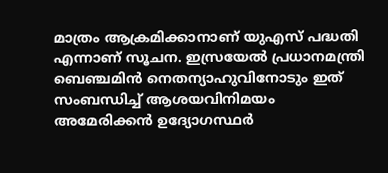മാത്രം ആക്രമിക്കാനാണ് യുഎസ് പദ്ധതി എന്നാണ് സൂചന. ഇസ്രയേൽ പ്രധാനമന്ത്രി ബെഞ്ചമിൻ നെതന്യാഹുവിനോടും ഇത് സംബന്ധിച്ച് ആശയവിനിമയം അമേരിക്കൻ ഉദ്യോഗസ്ഥർ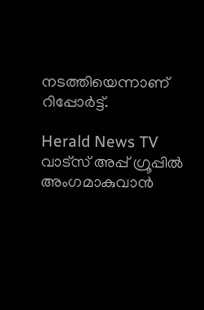നടത്തിയെന്നാണ് റിപ്പോർട്ട്.

Herald News TV വാട്സ് അപ്പ് ഗ്രൂപ്പിൽ അംഗമാകുവാൻ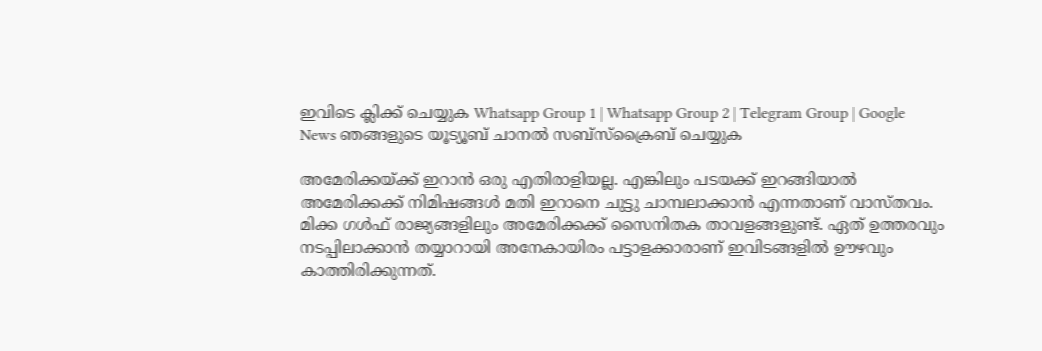ഇവിടെ ക്ലിക്ക് ചെയ്യുക Whatsapp Group 1 | Whatsapp Group 2 | Telegram Group | Google News ഞങ്ങളുടെ യൂട്യൂബ് ചാനൽ സബ്സ്ക്രൈബ് ചെയ്യുക

അമേരിക്കയ്ക്ക് ഇറാന്‍ ഒരു എതിരാളിയല്ല. എങ്കിലും പടയക്ക് ഇറങ്ങിയാല്‍ അമേരിക്കക്ക് നിമിഷങ്ങള്‍ മതി ഇറാനെ ചുട്ടു ചാമ്പലാക്കാന്‍ എന്നതാണ് വാസ്തവം. മിക്ക ഗള്‍ഫ് രാജ്യങ്ങളിലും അമേരിക്കക്ക് സൈനിതക താവളങ്ങളുണ്ട്. ഏത് ഉത്തരവും നടപ്പിലാക്കാന്‍ തയ്യാറായി അനേകായിരം പട്ടാളക്കാരാണ് ഇവിടങ്ങളില്‍ ഊഴവും കാത്തിരിക്കുന്നത്.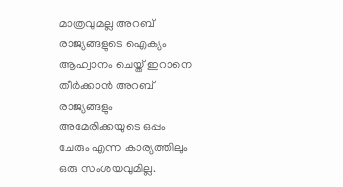മാത്രവുമല്ല അറബ് രാജ്യങ്ങളുടെ ഐക്യം ആഹ്വാനം ചെയ്ത് ഇറാനെ തീര്‍ക്കാന്‍ അറബ് രാജ്യങ്ങളും അമേരിക്കയുടെ ഒപ്പം ചേരും എന്ന കാര്യത്തിലും ഒരു സംശയവുമില്ല.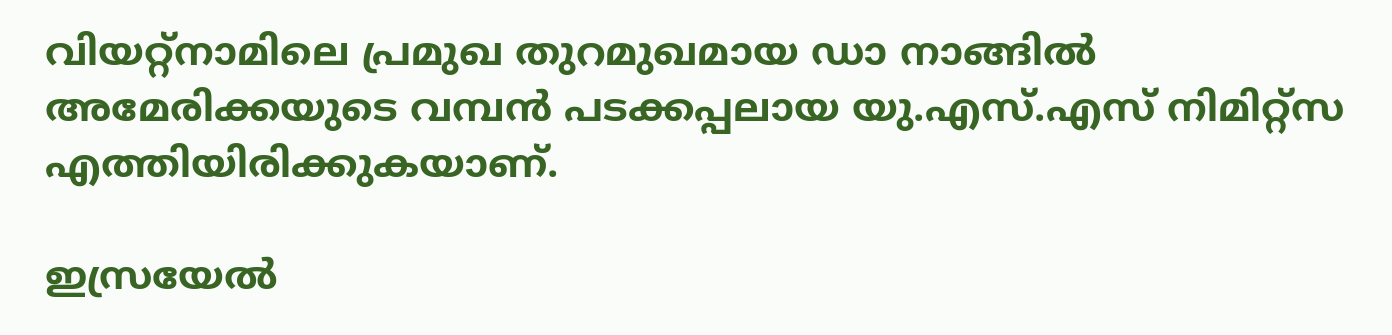വിയറ്റ്നാമിലെ പ്രമുഖ തുറമുഖമായ ഡാ നാങ്ങില്‍ അമേരിക്കയുടെ വമ്പന്‍ പടക്കപ്പലായ യു.എസ്.എസ് നിമിറ്റ്സ എത്തിയിരിക്കുകയാണ്.

ഇസ്രയേല്‍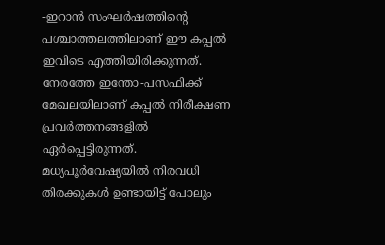-ഇറാന്‍ സംഘര്‍ഷത്തിന്റെ പശ്ചാത്തലത്തിലാണ് ഈ കപ്പല്‍ ഇവിടെ എത്തിയിരിക്കുന്നത്. നേരത്തേ ഇന്തോ-പസഫിക്ക് മേഖലയിലാണ് കപ്പല്‍ നിരീക്ഷണ പ്രവര്‍ത്തനങ്ങളില്‍ ഏര്‍പ്പെട്ടിരുന്നത്. മധ്യപൂര്‍വേഷ്യയില്‍ നിരവധി തിരക്കുകള്‍ ഉണ്ടായിട്ട് പോലും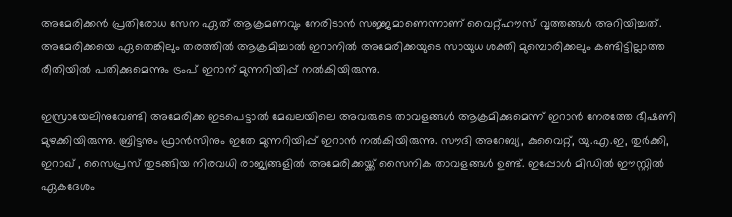അമേരിക്കന്‍ പ്രതിരോധ സേന ഏത് ആക്രമണവും നേരിടാന്‍ സജ്ജമാണെന്നാണ് വൈറ്റ്ഹൗസ് വൃത്തങ്ങള്‍ അറിയിച്ചത്. അമേരിക്കയെ ഏതെങ്കിലും തരത്തില്‍ ആക്രമിച്ചാല്‍ ഇറാനില്‍ അമേരിക്കയുടെ സായുധ ശക്തി മുമ്പൊരിക്കലും കണ്ടിട്ടില്ലാത്ത രീതിയില്‍ പതിക്കുമെന്നും ട്രംപ് ഇറാന് മുന്നറിയിപ്പ് നല്‍കിയിരുന്നു.

ഇസ്രായേലിനുവേണ്ടി അമേരിക്ക ഇടപെട്ടാല്‍ മേഖലയിലെ അവരുടെ താവളങ്ങള്‍ ആക്രമിക്കുമെന്ന് ഇറാന്‍ നേരത്തേ ഭീഷണി മുഴക്കിയിരുന്നു. ബ്രിട്ടനും ഫ്രാന്‍സിനും ഇതേ മുന്നറിയിപ്പ് ഇറാന്‍ നല്‍കിയിരുന്നു. സൗദി അറേബ്യ, കുവൈറ്റ്, യു.എ.ഇ, തുര്‍ക്കി, ഇറാഖ് , സൈപ്രസ് തുടങ്ങിയ നിരവധി രാജ്യങ്ങളില്‍ അമേരിക്കയ്ക്ക് സൈനിക താവളങ്ങള്‍ ഉണ്ട്. ഇപ്പോള്‍ മിഡില്‍ ഈസ്റ്റില്‍ ഏകദേശം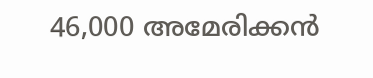46,000 അമേരിക്കന്‍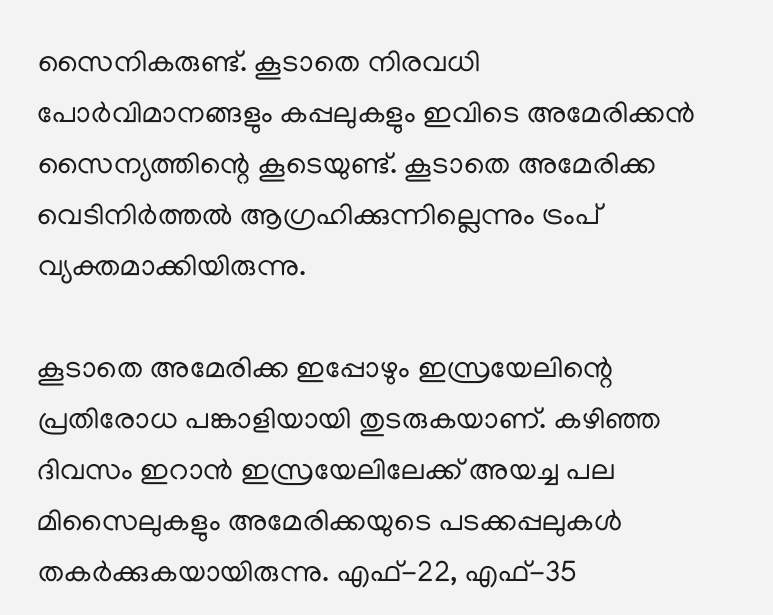സൈനികരുണ്ട്. കൂടാതെ നിരവധി പോര്‍വിമാനങ്ങളും കപ്പലുകളും ഇവിടെ അമേരിക്കന്‍ സൈന്യത്തിന്റെ കൂടെയുണ്ട്. കൂടാതെ അമേരിക്ക വെടിനിര്‍ത്തല്‍ ആഗ്രഹിക്കുന്നില്ലെന്നും ട്രംപ് വ്യക്തമാക്കിയിരുന്നു.

കൂടാതെ അമേരിക്ക ഇപ്പോഴും ഇസ്രയേലിന്റെ പ്രതിരോധ പങ്കാളിയായി തുടരുകയാണ്. കഴിഞ്ഞ ദിവസം ഇറാന്‍ ഇസ്രയേലിലേക്ക് അയച്ച പല മിസൈലുകളും അമേരിക്കയുടെ പടക്കപ്പലുകള്‍ തകര്‍ക്കുകയായിരുന്നു. എഫ്-22, എഫ്-35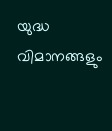യുദ്ധ വിമാനങ്ങളും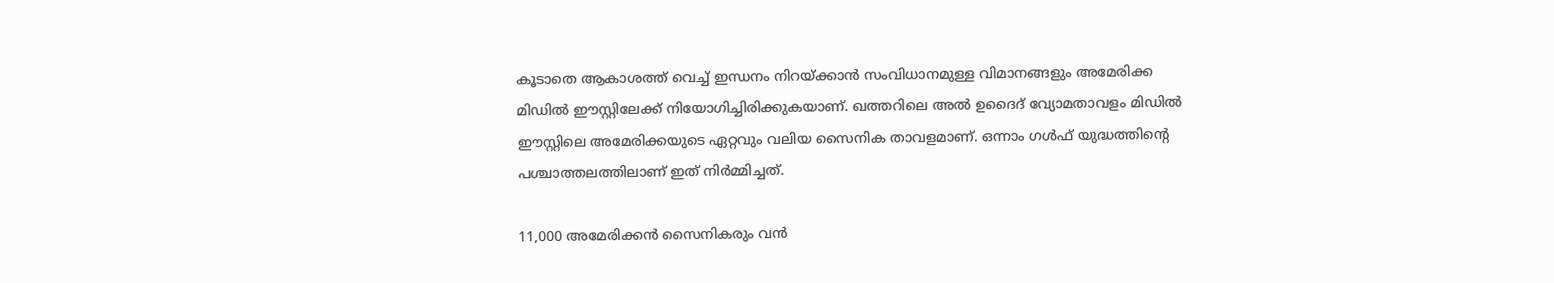കൂടാതെ ആകാശത്ത് വെച്ച് ഇന്ധനം നിറയ്ക്കാന്‍ സംവിധാനമുള്ള വിമാനങ്ങളും അമേരിക്ക മിഡില്‍ ഈസ്റ്റിലേക്ക് നിയോഗിച്ചിരിക്കുകയാണ്. ഖത്തറിലെ അല്‍ ഉദൈദ് വ്യോമതാവളം മിഡില്‍ ഈസ്റ്റിലെ അമേരിക്കയുടെ ഏറ്റവും വലിയ സൈനിക താവളമാണ്. ഒന്നാം ഗള്‍ഫ് യുദ്ധത്തിന്റെ പശ്ചാത്തലത്തിലാണ് ഇത് നിര്‍മ്മിച്ചത്.

11,000 അമേരിക്കന്‍ സൈനികരും വന്‍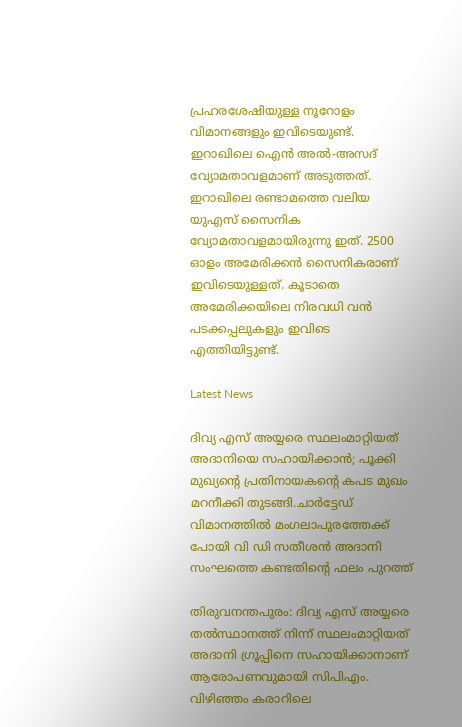പ്രഹരശേഷിയുള്ള നൂറോളം വിമാനങ്ങളും ഇവിടെയുണ്ട്. ഇറാഖിലെ ഐന്‍ അല്‍-അസദ് വ്യോമതാവളമാണ് അടുത്തത്. ഇറാഖിലെ രണ്ടാമത്തെ വലിയ യുഎസ് സൈനിക വ്യോമതാവളമായിരുന്നു ഇത്. 2500 ഓളം അമേരിക്കന്‍ സൈനികരാണ് ഇവിടെയുള്ളത്. കൂടാതെ അമേരിക്കയിലെ നിരവധി വന്‍ പടക്കപ്പലുകളും ഇവിടെ എത്തിയിട്ടുണ്ട്.

Latest News

ദിവ്യ എസ് അയ്യരെ സ്ഥലംമാറ്റിയത് അദാനിയെ സഹായിക്കാന്‍; പൂക്കി മുഖ്യന്റെ പ്രതിനായകന്റെ കപട മുഖം മറനീക്കി തുടങ്ങി.ചാർട്ടേഡ് വിമാനത്തിൽ മംഗലാപുരത്തേക്ക് പോയി വി ഡി സതീശൻ അദാനി സംഘത്തെ കണ്ടതിന്റെ ഫലം പുറത്ത്

തിരുവനന്തപുരം: ദിവ്യ എസ് അയ്യരെ തല്‍സ്ഥാനത്ത് നിന്ന് സ്ഥലംമാറ്റിയത് അദാനി ഗ്രൂപ്പിനെ സഹായിക്കാനാണ് ആരോപണവുമായി സിപിഎം. വിഴിഞ്ഞം കരാറിലെ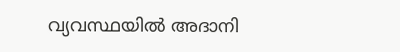വ്യവസ്ഥയില്‍ അദാനി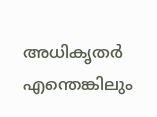അധികൃതര്‍ എന്തെങ്കിലും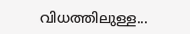വിധത്തിലുള്ള...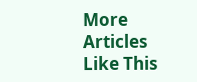More Articles Like This